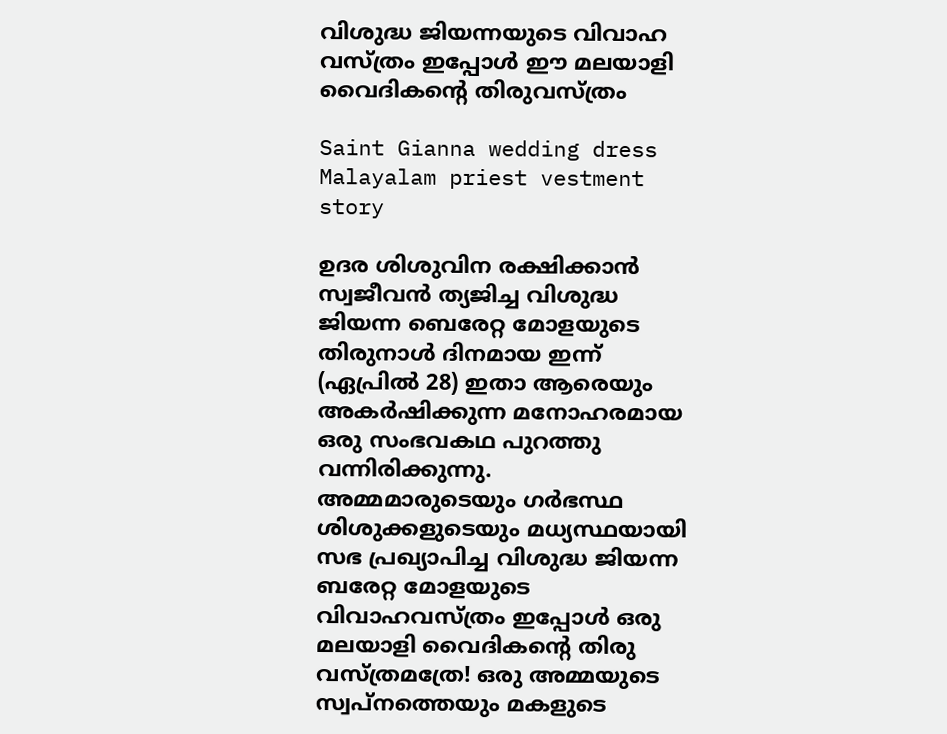വിശുദ്ധ ജിയന്നയുടെ വിവാഹ വസ്ത്രം ഇപ്പോള്‍ ഈ മലയാളി വൈദികന്റെ തിരുവസ്ത്രം

Saint Gianna wedding dress Malayalam priest vestment story

ഉദര ശിശുവിന രക്ഷിക്കാന്‍ സ്വജീവന്‍ ത്യജിച്ച വിശുദ്ധ ജിയന്ന ബെരേറ്റ മോളയുടെ തിരുനാള്‍ ദിനമായ ഇന്ന് (ഏപ്രില്‍ 28) ഇതാ ആരെയും അകര്‍ഷിക്കുന്ന മനോഹരമായ ഒരു സംഭവകഥ പുറത്തു വന്നിരിക്കുന്നു. അമ്മമാരുടെയും ഗര്‍ഭസ്ഥ ശിശുക്കളുടെയും മധ്യസ്ഥയായി സഭ പ്രഖ്യാപിച്ച വിശുദ്ധ ജിയന്ന ബരേറ്റ മോളയുടെ വിവാഹവസ്ത്രം ഇപ്പോള്‍ ഒരു മലയാളി വൈദികന്റെ തിരു വസ്ത്രമത്രേ! ഒരു അമ്മയുടെ സ്വപ്നത്തെയും മകളുടെ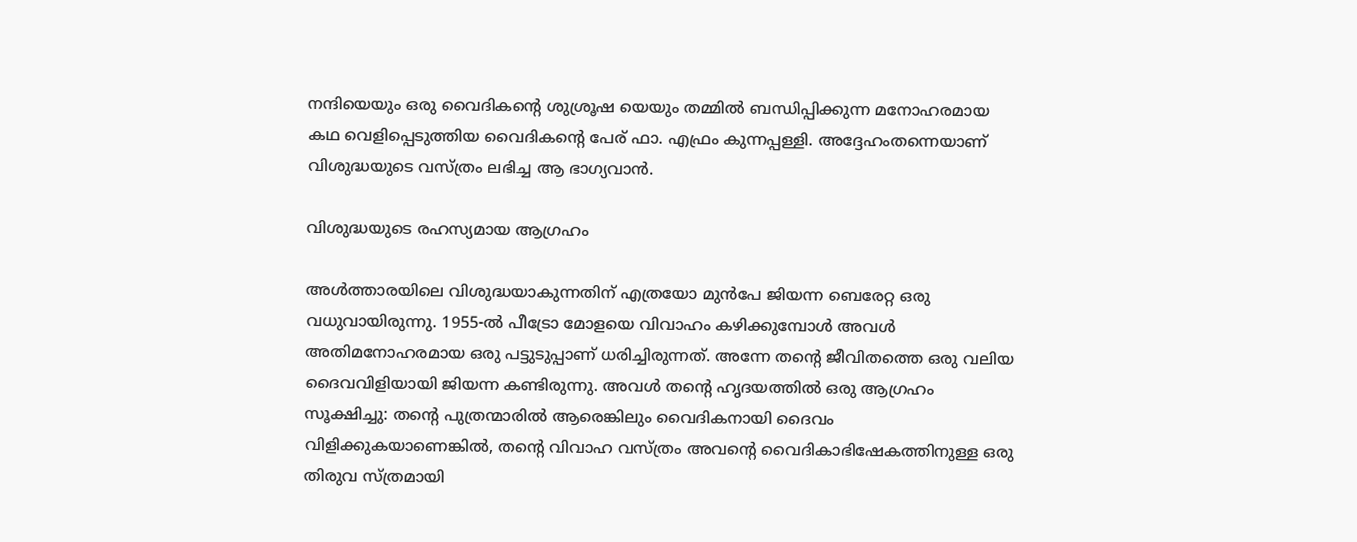നന്ദിയെയും ഒരു വൈദികന്റെ ശുശ്രൂഷ യെയും തമ്മില്‍ ബന്ധിപ്പിക്കുന്ന മനോഹരമായ കഥ വെളിപ്പെടുത്തിയ വൈദികന്റെ പേര് ഫാ. എഫ്രം കുന്നപ്പള്ളി. അദ്ദേഹംതന്നെയാണ് വിശുദ്ധയുടെ വസ്ത്രം ലഭിച്ച ആ ഭാഗ്യവാന്‍.

വിശുദ്ധയുടെ രഹസ്യമായ ആഗ്രഹം

അള്‍ത്താരയിലെ വിശുദ്ധയാകുന്നതിന് എത്രയോ മുന്‍പേ ജിയന്ന ബെരേറ്റ ഒരു വധുവായിരുന്നു. 1955-ല്‍ പീട്രോ മോളയെ വിവാഹം കഴിക്കുമ്പോള്‍ അവള്‍ അതിമനോഹരമായ ഒരു പട്ടുടുപ്പാണ് ധരിച്ചിരുന്നത്. അന്നേ തന്റെ ജീവിതത്തെ ഒരു വലിയ ദൈവവിളിയായി ജിയന്ന കണ്ടിരുന്നു. അവള്‍ തന്റെ ഹൃദയത്തില്‍ ഒരു ആഗ്രഹം സൂക്ഷിച്ചു: തന്റെ പുത്രന്മാരില്‍ ആരെങ്കിലും വൈദികനായി ദൈവം വിളിക്കുകയാണെങ്കില്‍, തന്റെ വിവാഹ വസ്ത്രം അവന്റെ വൈദികാഭിഷേകത്തിനുള്ള ഒരു തിരുവ സ്ത്രമായി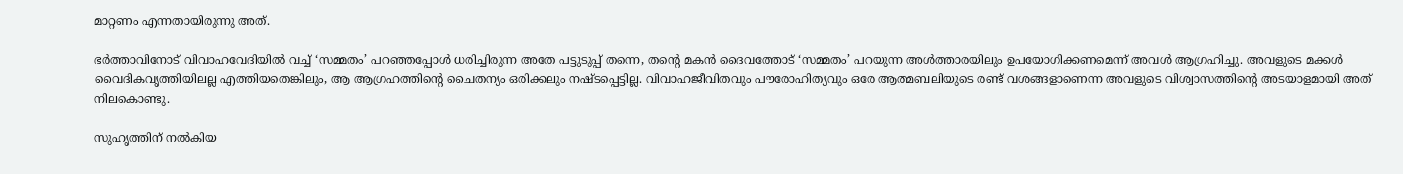മാറ്റണം എന്നതായിരുന്നു അത്.

ഭര്‍ത്താവിനോട് വിവാഹവേദിയില്‍ വച്ച് ‘സമ്മതം’ പറഞ്ഞപ്പോള്‍ ധരിച്ചിരുന്ന അതേ പട്ടുടുപ്പ് തന്നെ, തന്റെ മകന്‍ ദൈവത്തോട് ‘സമ്മതം’ പറയുന്ന അള്‍ത്താരയിലും ഉപയോഗിക്കണമെന്ന് അവള്‍ ആഗ്രഹിച്ചു. അവളുടെ മക്കള്‍ വൈദികവൃത്തിയിലല്ല എത്തിയതെങ്കിലും, ആ ആഗ്രഹത്തിന്റെ ചൈതന്യം ഒരിക്കലും നഷ്ടപ്പെട്ടില്ല. വിവാഹജീവിതവും പൗരോഹിത്യവും ഒരേ ആത്മബലിയുടെ രണ്ട് വശങ്ങളാണെന്ന അവളുടെ വിശ്വാസത്തിന്റെ അടയാളമായി അത് നിലകൊണ്ടു.

സുഹൃത്തിന് നല്‍കിയ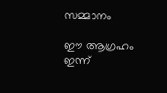സമ്മാനം

ഈ ആഗ്രഹം ഇന്ന്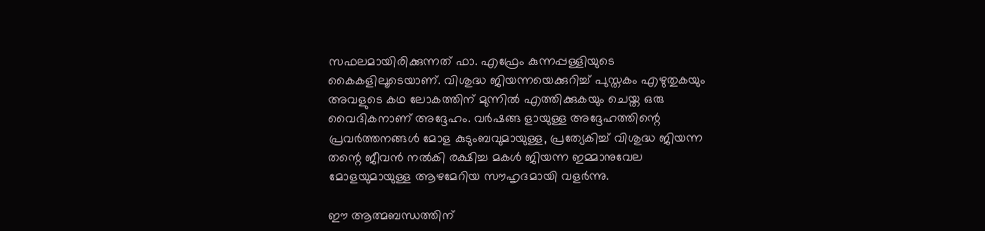സഫലമായിരിക്കുന്നത് ഫാ. എഫ്രേം കുന്നപ്പള്ളിയുടെ കൈകളിലൂടെയാണ്. വിശുദ്ധ ജിയന്നയെക്കുറിച്ച് പുസ്തകം എഴുതുകയും അവളുടെ കഥ ലോകത്തിന് മുന്നില്‍ എത്തിക്കുകയും ചെയ്ത ഒരു വൈദികനാണ് അദ്ദേഹം. വര്‍ഷങ്ങ ളായുള്ള അദ്ദേഹത്തിന്റെ പ്രവര്‍ത്തനങ്ങള്‍ മോള കുടുംബവുമായുള്ള, പ്രത്യേകിച്ച് വിശുദ്ധ ജിയന്ന തന്റെ ജീവന്‍ നല്‍കി രക്ഷിച്ച മകള്‍ ജിയന്ന ഇമ്മാനുവേല മോളയുമായുള്ള ആഴമേറിയ സൗഹൃദമായി വളര്‍ന്നു.

ഈ ആത്മബന്ധത്തിന്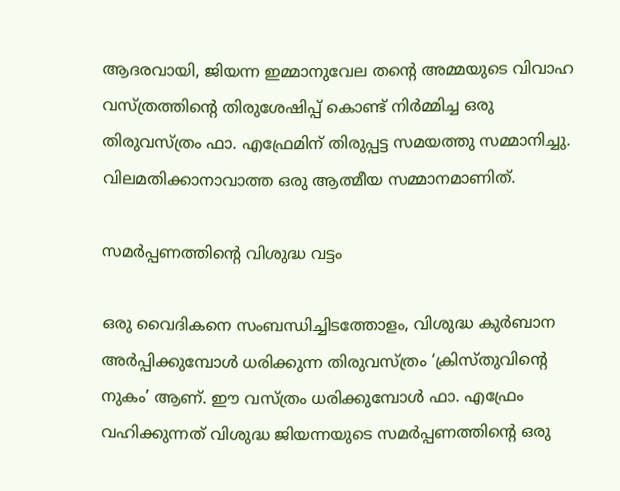ആദരവായി, ജിയന്ന ഇമ്മാനുവേല തന്റെ അമ്മയുടെ വിവാഹ വസ്ത്രത്തിന്റെ തിരുശേഷിപ്പ് കൊണ്ട് നിര്‍മ്മിച്ച ഒരു തിരുവസ്ത്രം ഫാ. എഫ്രേമിന് തിരുപ്പട്ട സമയത്തു സമ്മാനിച്ചു. വിലമതിക്കാനാവാത്ത ഒരു ആത്മീയ സമ്മാനമാണിത്.

സമര്‍പ്പണത്തിന്റെ വിശുദ്ധ വട്ടം

ഒരു വൈദികനെ സംബന്ധിച്ചിടത്തോളം, വിശുദ്ധ കുര്‍ബാന അര്‍പ്പിക്കുമ്പോള്‍ ധരിക്കുന്ന തിരുവസ്ത്രം ‘ക്രിസ്തുവിന്റെ നുകം’ ആണ്. ഈ വസ്ത്രം ധരിക്കുമ്പോള്‍ ഫാ. എഫ്രേം വഹിക്കുന്നത് വിശുദ്ധ ജിയന്നയുടെ സമര്‍പ്പണത്തിന്റെ ഒരു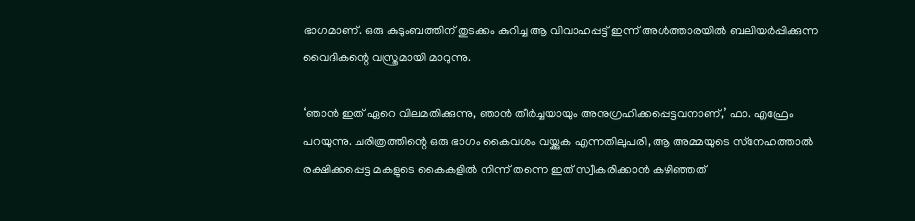ഭാഗമാണ്. ഒരു കുടുംബത്തിന് തുടക്കം കുറിച്ച ആ വിവാഹപ്പട്ട് ഇന്ന് അള്‍ത്താരയില്‍ ബലിയര്‍പ്പിക്കുന്ന വൈദികന്റെ വസ്ത്രമായി മാറുന്നു.

‘ഞാന്‍ ഇത് ഏറെ വിലമതിക്കുന്നു, ഞാന്‍ തീര്‍ച്ചയായും അനുഗ്രഹിക്കപ്പെട്ടവനാണ്,’ ഫാ. എഫ്രേം പറയുന്നു. ചരിത്രത്തിന്റെ ഒരു ഭാഗം കൈവശം വയ്ക്കുക എന്നതിലുപരി, ആ അമ്മയുടെ സ്‌നേഹത്താല്‍ രക്ഷിക്കപ്പെട്ട മകളുടെ കൈകളില്‍ നിന്ന് തന്നെ ഇത് സ്വീകരിക്കാന്‍ കഴിഞ്ഞത്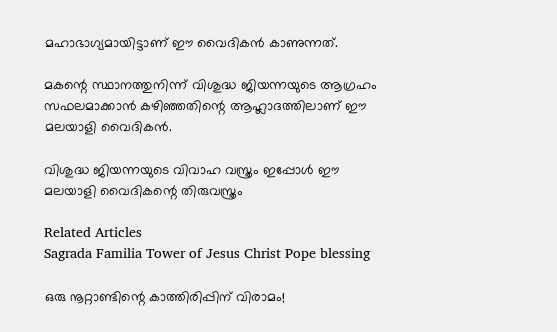മഹാഭാഗ്യമായിട്ടാണ് ഈ വൈദികന്‍ കാണുന്നത്.

മകന്റെ സ്ഥാനത്തുനിന്ന് വിശുദ്ധ ജിയന്നയുടെ ആഗ്രഹം സഫലമാക്കാന്‍ കഴിഞ്ഞതിന്റെ ആഹ്ലാദത്തിലാണ് ഈ മലയാളി വൈദികന്‍.

വിശുദ്ധ ജിയന്നയുടെ വിവാഹ വസ്ത്രം ഇപ്പോള്‍ ഈ മലയാളി വൈദികന്റെ തിരുവസ്ത്രം

Related Articles
Sagrada Familia Tower of Jesus Christ Pope blessing

ഒരു നൂറ്റാണ്ടിന്റെ കാത്തിരിപ്പിന് വിരാമം!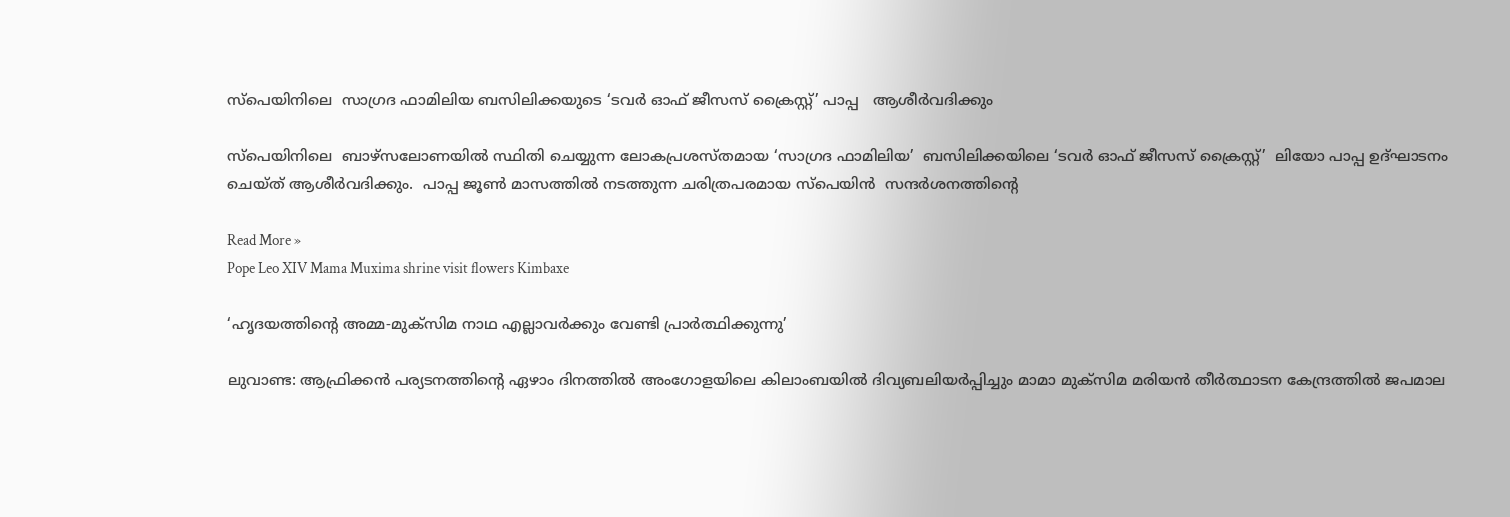സ്‌പെയിനിലെ  സാഗ്രദ ഫാമിലിയ ബസിലിക്കയുടെ ‘ടവര്‍ ഓഫ് ജീസസ് ക്രൈസ്റ്റ്’ പാപ്പ   ആശീര്‍വദിക്കും

സ്‌പെയിനിലെ  ബാഴ്‌സലോണയില്‍ സ്ഥിതി ചെയ്യുന്ന ലോകപ്രശസ്തമായ ‘സാഗ്രദ ഫാമിലിയ’  ബസിലിക്കയിലെ ‘ടവര്‍ ഓഫ് ജീസസ് ക്രൈസ്റ്റ്’  ലിയോ പാപ്പ ഉദ്ഘാടനം ചെയ്ത് ആശീര്‍വദിക്കും.  പാപ്പ ജൂണ്‍ മാസത്തില്‍ നടത്തുന്ന ചരിത്രപരമായ സ്‌പെയിന്‍  സന്ദര്‍ശനത്തിന്റെ

Read More »
Pope Leo XIV Mama Muxima shrine visit flowers Kimbaxe

‘ഹൃദയത്തിന്റെ അമ്മ-മുക്സിമ നാഥ എല്ലാവര്‍ക്കും വേണ്ടി പ്രാര്‍ത്ഥിക്കുന്നു’

ലുവാണ്ട: ആഫ്രിക്കന്‍ പര്യടനത്തിന്റെ ഏഴാം ദിനത്തില്‍ അംഗോളയിലെ കിലാംബയില്‍ ദിവ്യബലിയര്‍പ്പിച്ചും മാമാ മുക്സിമ മരിയന്‍ തീര്‍ത്ഥാടന കേന്ദ്രത്തില്‍ ജപമാല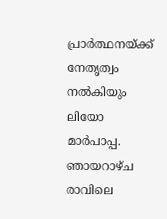പ്രാര്‍ത്ഥനയ്ക്ക് നേതൃത്വം നല്‍കിയും ലിയോ മാര്‍പാപ്പ. ഞായറാഴ്ച രാവിലെ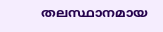തലസ്ഥാനമായ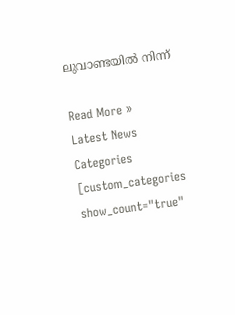ലുവാണ്ടയില്‍ നിന്ന്

Read More »
Latest News
Categories
[custom_categories show_count="true"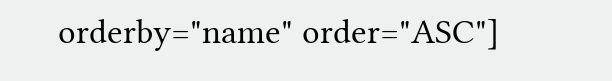orderby="name" order="ASC"]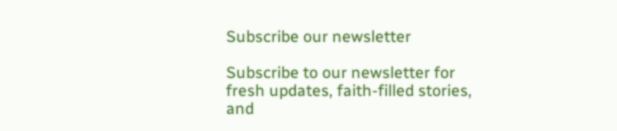Subscribe our newsletter

Subscribe to our newsletter for fresh updates, faith-filled stories, and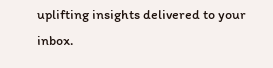uplifting insights delivered to your inbox.